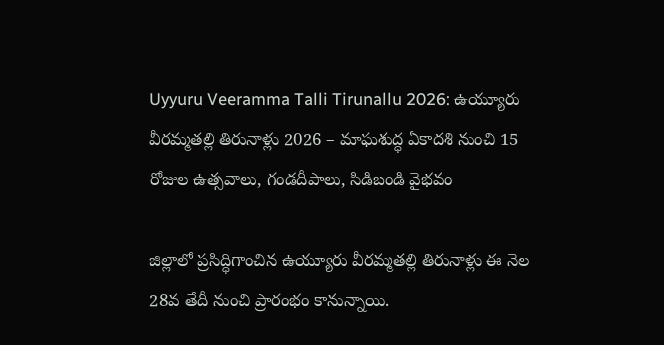Uyyuru Veeramma Talli Tirunallu 2026: ఉయ్యూరు వీరమ్మతల్లి తిరునాళ్లు 2026 – మాఘశుద్ధ ఏకాదశి నుంచి 15 రోజుల ఉత్సవాలు, గండదీపాలు, సిడిబండి వైభవం

జిల్లాలో ప్రసిద్ధిగాంచిన ఉయ్యూరు వీరమ్మతల్లి తిరునాళ్లు ఈ నెల 28వ తేదీ నుంచి ప్రారంభం కానున్నాయి.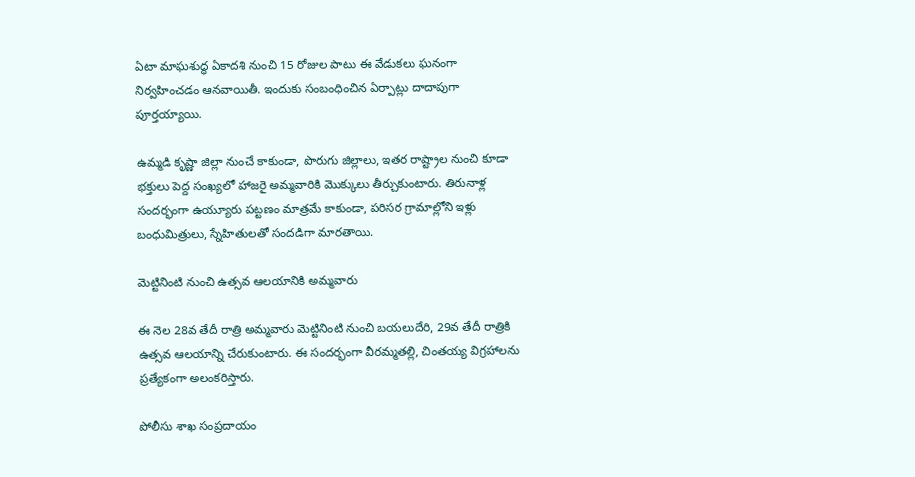ఏటా మాఘశుద్ధ ఏకాదశి నుంచి 15 రోజుల పాటు ఈ వేడుకలు ఘనంగా నిర్వహించడం ఆనవాయితీ. ఇందుకు సంబంధించిన ఏర్పాట్లు దాదాపుగా పూర్తయ్యాయి.

ఉమ్మడి కృష్ణా జిల్లా నుంచే కాకుండా, పొరుగు జిల్లాలు, ఇతర రాష్ట్రాల నుంచి కూడా భక్తులు పెద్ద సంఖ్యలో హాజరై అమ్మవారికి మొక్కులు తీర్చుకుంటారు. తిరునాళ్ల సందర్భంగా ఉయ్యూరు పట్టణం మాత్రమే కాకుండా, పరిసర గ్రామాల్లోని ఇళ్లు బంధుమిత్రులు, స్నేహితులతో సందడిగా మారతాయి.

మెట్టినింటి నుంచి ఉత్సవ ఆలయానికి అమ్మవారు

ఈ నెల 28వ తేదీ రాత్రి అమ్మవారు మెట్టినింటి నుంచి బయలుదేరి, 29వ తేదీ రాత్రికి ఉత్సవ ఆలయాన్ని చేరుకుంటారు. ఈ సందర్భంగా వీరమ్మతల్లి, చింతయ్య విగ్రహాలను ప్రత్యేకంగా అలంకరిస్తారు.

పోలీసు శాఖ సంప్రదాయం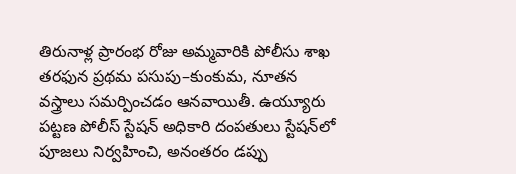తిరునాళ్ల ప్రారంభ రోజు అమ్మవారికి పోలీసు శాఖ తరఫున ప్రథమ పసుపు–కుంకుమ, నూతన వస్త్రాలు సమర్పించడం ఆనవాయితీ. ఉయ్యూరు పట్టణ పోలీస్ స్టేషన్ అధికారి దంపతులు స్టేషన్‌లో పూజలు నిర్వహించి, అనంతరం డప్పు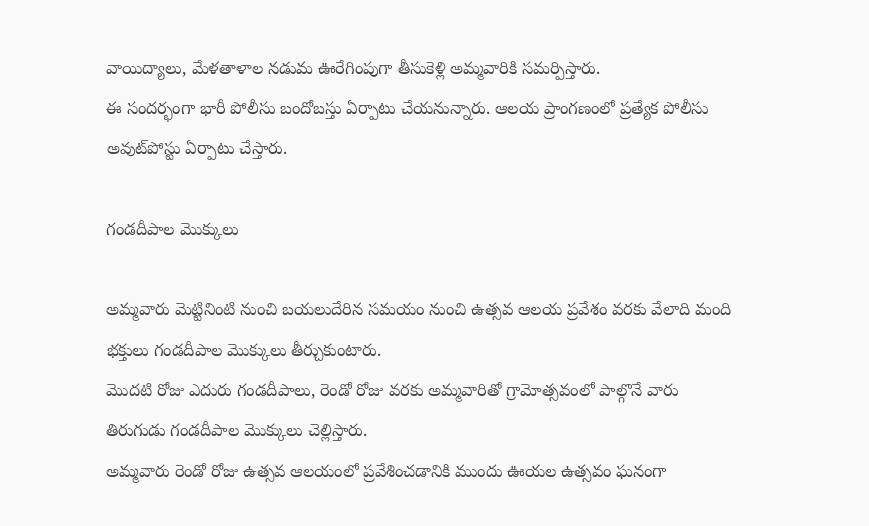వాయిద్యాలు, మేళతాళాల నడుమ ఊరేగింపుగా తీసుకెళ్లి అమ్మవారికి సమర్పిస్తారు.
ఈ సందర్భంగా భారీ పోలీసు బందోబస్తు ఏర్పాటు చేయనున్నారు. ఆలయ ప్రాంగణంలో ప్రత్యేక పోలీసు అవుట్‌పోస్టు ఏర్పాటు చేస్తారు.

గండదీపాల మొక్కులు

అమ్మవారు మెట్టినింటి నుంచి బయలుదేరిన సమయం నుంచి ఉత్సవ ఆలయ ప్రవేశం వరకు వేలాది మంది భక్తులు గండదీపాల మొక్కులు తీర్చుకుంటారు.
మొదటి రోజు ఎదురు గండదీపాలు, రెండో రోజు వరకు అమ్మవారితో గ్రామోత్సవంలో పాల్గొనే వారు తిరుగుడు గండదీపాల మొక్కులు చెల్లిస్తారు.
అమ్మవారు రెండో రోజు ఉత్సవ ఆలయంలో ప్రవేశించడానికి ముందు ఊయల ఉత్సవం ఘనంగా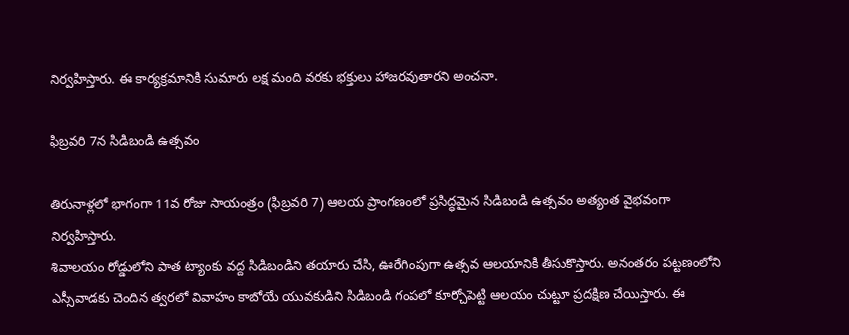నిర్వహిస్తారు. ఈ కార్యక్రమానికి సుమారు లక్ష మంది వరకు భక్తులు హాజరవుతారని అంచనా.

ఫిబ్రవరి 7న సిడిబండి ఉత్సవం

తిరునాళ్లలో భాగంగా 11వ రోజు సాయంత్రం (ఫిబ్రవరి 7) ఆలయ ప్రాంగణంలో ప్రసిద్ధమైన సిడిబండి ఉత్సవం అత్యంత వైభవంగా నిర్వహిస్తారు.
శివాలయం రోడ్డులోని పాత ట్యాంకు వద్ద సిడిబండిని తయారు చేసి, ఊరేగింపుగా ఉత్సవ ఆలయానికి తీసుకొస్తారు. అనంతరం పట్టణంలోని ఎస్సీవాడకు చెందిన త్వరలో వివాహం కాబోయే యువకుడిని సిడిబండి గంపలో కూర్చోపెట్టి ఆలయం చుట్టూ ప్రదక్షిణ చేయిస్తారు. ఈ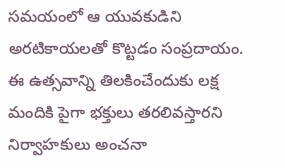సమయంలో ఆ యువకుడిని అరటికాయలతో కొట్టడం సంప్రదాయం.
ఈ ఉత్సవాన్ని తిలకించేందుకు లక్ష మందికి పైగా భక్తులు తరలివస్తారని నిర్వాహకులు అంచనా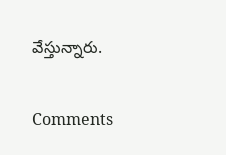వేస్తున్నారు.

Comments